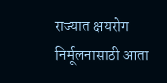राज्यात क्षयरोग निर्मूलनासाठी आता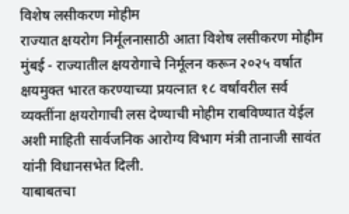विशेष लसीकरण मोहीम
राज्यात क्षयरोग निर्मूलनासाठी आता विशेष लसीकरण मोहीम
मुंबई - राज्यातील क्षयरोगाचे निर्मूलन करून २०२५ वर्षात क्षयमुक्त भारत करण्याच्या प्रयत्नात १८ वर्षांवरील सर्व व्यक्तींना क्षयरोगाची लस देण्याची मोहीम राबविण्यात येईल अशी माहिती सार्वजनिक आरोग्य विभाग मंत्री तानाजी सावंत यांनी विधानसभेत दिली.
याबाबतचा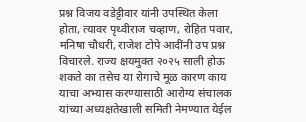प्रश्न विजय वडेट्टीवार यांनी उपस्थित केला होता, त्यावर पृथ्वीराज चव्हाण, रोहित पवार, मनिषा चौधरी, राजेश टोपे आदींनी उप प्रश्न विचारले. राज्य क्षयमुक्त २०२५ साली होऊ शकते का तसेच या रोगाचे मूळ कारण काय याचा अभ्यास करण्यासाठी आरोग्य संचालक यांच्या अध्यक्षतेखाली समिती नेमण्यात येईल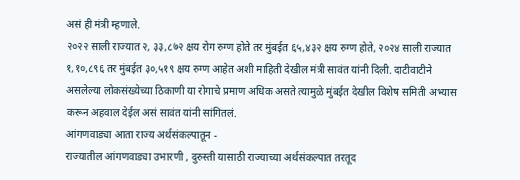असं ही मंत्री म्हणाले.
२०२२ साली राज्यात २, ३३,८७२ क्षय रोग रुग्ण होते तर मुंबईत ६५,४३२ क्षय रुग्ण होते, २०२४ साली राज्यात १,१०,८९६ तर मुंबईत ३०,५१९ क्षय रुग्ण आहेत अशी माहिती देखील मंत्री सावंत यांनी दिली. दाटीवाटीने असलेल्या लोकसंख्येच्या ठिकाणी या रोगाचे प्रमाण अधिक असते त्यामुळे मुंबईत देखील विशेष समिती अभ्यास करून अहवाल देईल असं सावंत यांनी सांगितलं.
आंगणवाड्या आता राज्य अर्थसंकल्पातून -
राज्यातील आंगणवाड्या उभारणी , दुरुस्ती यासाठी राज्याच्या अर्थसंकल्पात तरतूद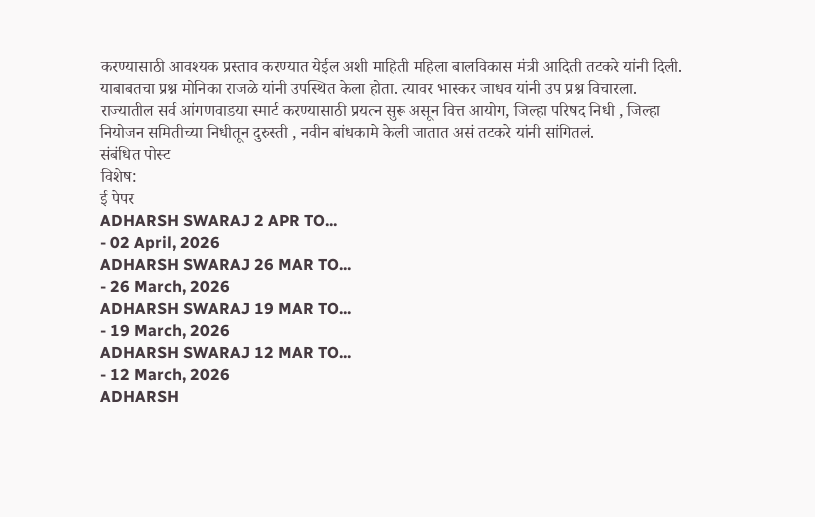करण्यासाठी आवश्यक प्रस्ताव करण्यात येईल अशी माहिती महिला बालविकास मंत्री आदिती तटकरे यांनी दिली. याबाबतचा प्रश्न मोनिका राजळे यांनी उपस्थित केला होता. त्यावर भास्कर जाधव यांनी उप प्रश्न विचारला.
राज्यातील सर्व आंगणवाडया स्मार्ट करण्यासाठी प्रयत्न सुरू असून वित्त आयोग, जिल्हा परिषद निधी , जिल्हा नियोजन समितीच्या निधीतून दुरुस्ती , नवीन बांधकामे केली जातात असं तटकरे यांनी सांगितलं.
संबंधित पोस्ट
विशेष:
ई पेपर
ADHARSH SWARAJ 2 APR TO...
- 02 April, 2026
ADHARSH SWARAJ 26 MAR TO...
- 26 March, 2026
ADHARSH SWARAJ 19 MAR TO...
- 19 March, 2026
ADHARSH SWARAJ 12 MAR TO...
- 12 March, 2026
ADHARSH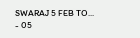SWARAJ 5 FEB TO...
- 05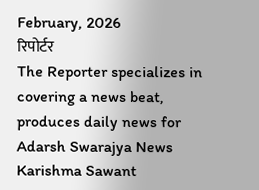February, 2026
रिपोर्टर
The Reporter specializes in covering a news beat, produces daily news for Adarsh Swarajya News
Karishma Sawant